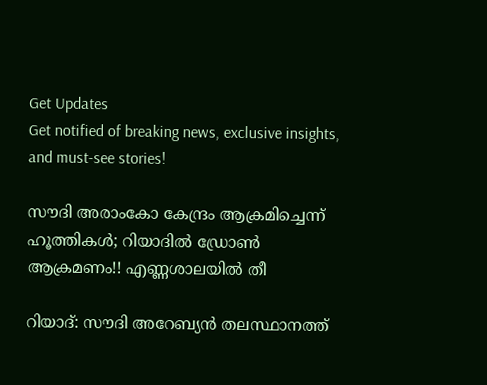Get Updates
Get notified of breaking news, exclusive insights, and must-see stories!

സൗദി അരാംകോ കേന്ദ്രം ആക്രമിച്ചെന്ന് ഹൂത്തികള്‍; റിയാദില്‍ ഡ്രോണ്‍ ആക്രമണം!! എണ്ണശാലയില്‍ തീ

റിയാദ്: സൗദി അറേബ്യന്‍ തലസ്ഥാനത്ത്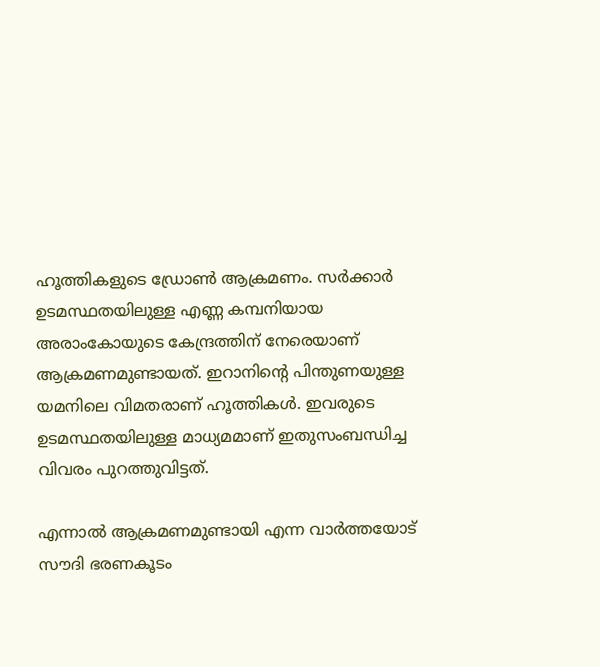ഹൂത്തികളുടെ ഡ്രോണ്‍ ആക്രമണം. സര്‍ക്കാര്‍ ഉടമസ്ഥതയിലുള്ള എണ്ണ കമ്പനിയായ അരാംകോയുടെ കേന്ദ്രത്തിന് നേരെയാണ് ആക്രമണമുണ്ടായത്. ഇറാനിന്റെ പിന്തുണയുള്ള യമനിലെ വിമതരാണ് ഹൂത്തികള്‍. ഇവരുടെ ഉടമസ്ഥതയിലുള്ള മാധ്യമമാണ് ഇതുസംബന്ധിച്ച വിവരം പുറത്തുവിട്ടത്.

എന്നാല്‍ ആക്രമണമുണ്ടായി എന്ന വാര്‍ത്തയോട് സൗദി ഭരണകൂടം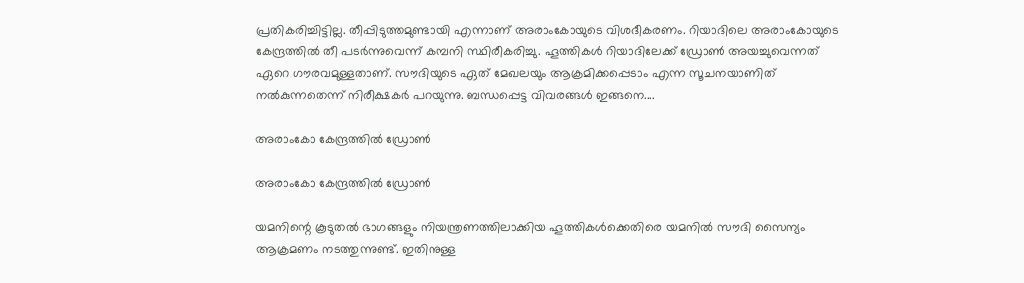പ്രതികരിച്ചിട്ടില്ല. തീപ്പിടുത്തമുണ്ടായി എന്നാണ് അരാംകോയുടെ വിശദീകരണം. റിയാദിലെ അരാംകോയുടെ കേന്ദ്രത്തില്‍ തീ പടര്‍ന്നുവെന്ന് കമ്പനി സ്ഥിരീകരിച്ചു. ഹൂത്തികള്‍ റിയാദിലേക്ക് ഡ്രോണ്‍ അയച്ചുവെന്നത് ഏറെ ഗൗരവമുള്ളതാണ്. സൗദിയുടെ ഏത് മേഖലയും ആക്രമിക്കപ്പെടാം എന്ന സൂചനയാണിത് നല്‍കുന്നതെന്ന് നിരീക്ഷകര്‍ പറയുന്നു. ബന്ധപ്പെട്ട വിവരങ്ങള്‍ ഇങ്ങനെ....

അരാംകോ കേന്ദ്രത്തില്‍ ഡ്രോണ്‍

അരാംകോ കേന്ദ്രത്തില്‍ ഡ്രോണ്‍

യമനിന്റെ കൂടുതല്‍ ഭാഗങ്ങളും നിയന്ത്രണത്തിലാക്കിയ ഹൂത്തികള്‍ക്കെതിരെ യമനില്‍ സൗദി സൈന്യം ആക്രമണം നടത്തുന്നുണ്ട്. ഇതിനുള്ള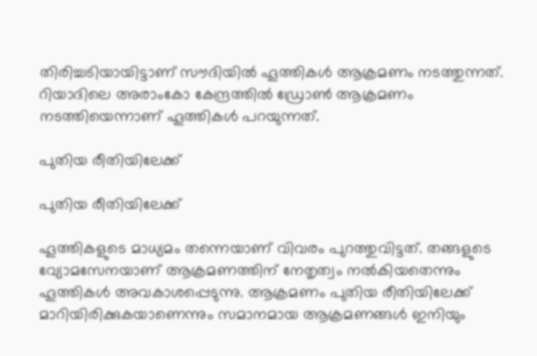തിരിച്ചടിയായിട്ടാണ് സൗദിയില്‍ ഹൂത്തികള്‍ ആക്രമണം നടത്തുന്നത്. റിയാദിലെ അരാംകോ കേന്ദ്രത്തില്‍ ഡ്രോണ്‍ ആക്രമണം നടത്തിയെന്നാണ് ഹൂത്തികള്‍ പറയുന്നത്.

പുതിയ രീതിയിലേക്ക്

പുതിയ രീതിയിലേക്ക്

ഹൂത്തികളുടെ മാധ്യമം തന്നെയാണ് വിവരം പുറത്തുവിട്ടത്. തങ്ങളുടെ വ്യോമസേനയാണ് ആക്രമണത്തിന് നേതൃത്വം നല്‍കിയതെന്നും ഹൂത്തികള്‍ അവകാശപ്പെടുന്നു. ആക്രമണം പുതിയ രീതിയിലേക്ക് മാറിയിരിക്കുകയാണെന്നും സമാനമായ ആക്രമണങ്ങള്‍ ഇനിയും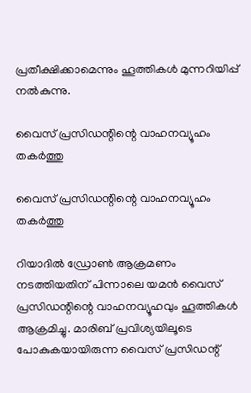പ്രതീക്ഷിക്കാമെന്നും ഹൂത്തികള്‍ മുന്നറിയിപ്പ് നല്‍കുന്നു.

വൈസ് പ്രസിഡന്റിന്റെ വാഹനവ്യൂഹം തകര്‍ത്തു

വൈസ് പ്രസിഡന്റിന്റെ വാഹനവ്യൂഹം തകര്‍ത്തു

റിയാദില്‍ ഡ്രോണ്‍ ആക്രമണം നടത്തിയതിന് പിന്നാലെ യമന്‍ വൈസ് പ്രസിഡന്റിന്റെ വാഹനവ്യൂഹവും ഹൂത്തികള്‍ ആക്രമിച്ചു. മാരിബ് പ്രവിശ്യയിലൂടെ പോകുകയായിരുന്ന വൈസ് പ്രസിഡന്റ്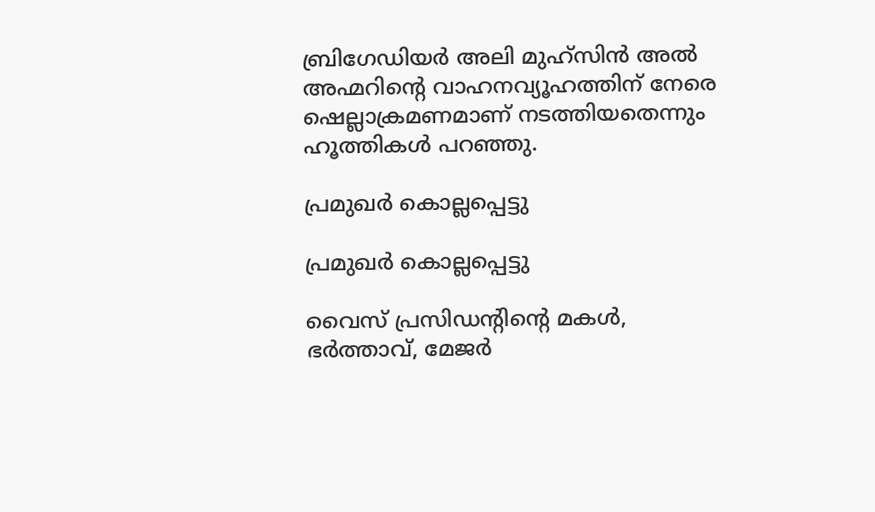ബ്രിഗേഡിയര്‍ അലി മുഹ്‌സിന്‍ അല്‍ അഹ്മറിന്റെ വാഹനവ്യൂഹത്തിന് നേരെ ഷെല്ലാക്രമണമാണ് നടത്തിയതെന്നും ഹൂത്തികള്‍ പറഞ്ഞു.

പ്രമുഖര്‍ കൊല്ലപ്പെട്ടു

പ്രമുഖര്‍ കൊല്ലപ്പെട്ടു

വൈസ് പ്രസിഡന്റിന്റെ മകള്‍, ഭര്‍ത്താവ്, മേജര്‍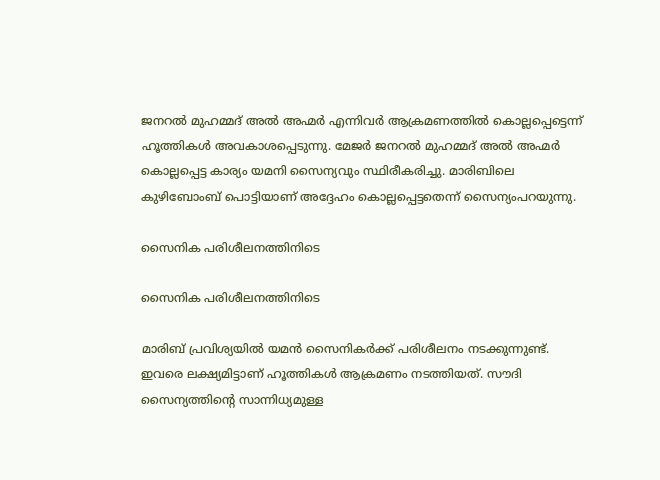ജനറല്‍ മുഹമ്മദ് അല്‍ അഹ്മര്‍ എന്നിവര്‍ ആക്രമണത്തില്‍ കൊല്ലപ്പെട്ടെന്ന് ഹൂത്തികള്‍ അവകാശപ്പെടുന്നു. മേജര്‍ ജനറല്‍ മുഹമ്മദ് അല്‍ അഹ്മര്‍ കൊല്ലപ്പെട്ട കാര്യം യമനി സൈന്യവും സ്ഥിരീകരിച്ചു. മാരിബിലെ കുഴിബോംബ് പൊട്ടിയാണ് അദ്ദേഹം കൊല്ലപ്പെട്ടതെന്ന് സൈന്യംപറയുന്നു.

സൈനിക പരിശീലനത്തിനിടെ

സൈനിക പരിശീലനത്തിനിടെ

മാരിബ് പ്രവിശ്യയില്‍ യമന്‍ സൈനികര്‍ക്ക് പരിശീലനം നടക്കുന്നുണ്ട്. ഇവരെ ലക്ഷ്യമിട്ടാണ് ഹൂത്തികള്‍ ആക്രമണം നടത്തിയത്. സൗദി സൈന്യത്തിന്റെ സാന്നിധ്യമുള്ള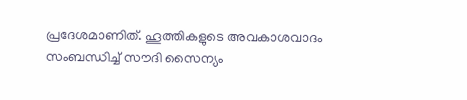പ്രദേശമാണിത്. ഹൂത്തികളുടെ അവകാശവാദം സംബന്ധിച്ച് സൗദി സൈന്യം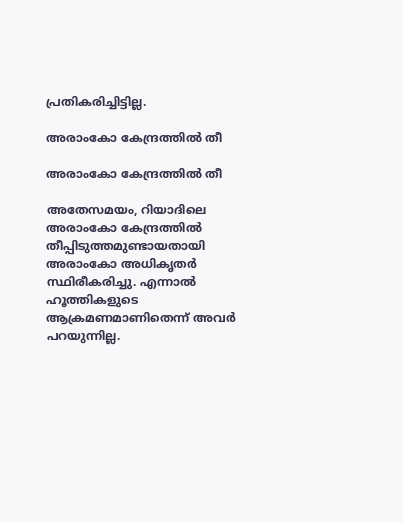പ്രതികരിച്ചിട്ടില്ല.

അരാംകോ കേന്ദ്രത്തില്‍ തീ

അരാംകോ കേന്ദ്രത്തില്‍ തീ

അതേസമയം, റിയാദിലെ അരാംകോ കേന്ദ്രത്തില്‍ തീപ്പിടുത്തമുണ്ടായതായി അരാംകോ അധികൃതര്‍ സ്ഥിരീകരിച്ചു. എന്നാല്‍ ഹൂത്തികളുടെ ആക്രമണമാണിതെന്ന് അവര്‍ പറയുന്നില്ല.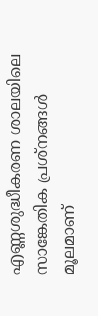എണ്ണശുദ്ധീകരണ ശാലയിലെ സാങ്കേതിക പ്രശ്‌നങ്ങള്‍ മൂലമാണ്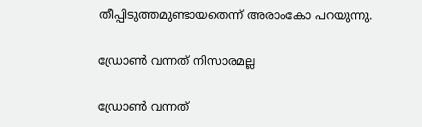തീപ്പിടുത്തമുണ്ടായതെന്ന് അരാംകോ പറയുന്നു.

ഡ്രോണ്‍ വന്നത് നിസാരമല്ല

ഡ്രോണ്‍ വന്നത്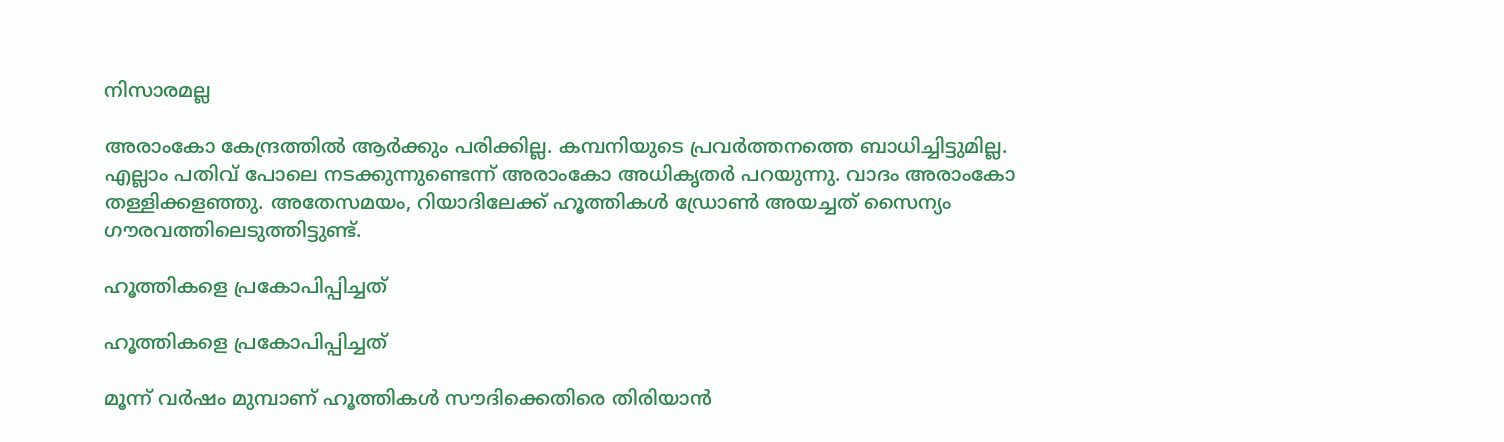നിസാരമല്ല

അരാംകോ കേന്ദ്രത്തില്‍ ആര്‍ക്കും പരിക്കില്ല. കമ്പനിയുടെ പ്രവര്‍ത്തനത്തെ ബാധിച്ചിട്ടുമില്ല. എല്ലാം പതിവ് പോലെ നടക്കുന്നുണ്ടെന്ന് അരാംകോ അധികൃതര്‍ പറയുന്നു. വാദം അരാംകോ തള്ളിക്കളഞ്ഞു. അതേസമയം, റിയാദിലേക്ക് ഹൂത്തികള്‍ ഡ്രോണ്‍ അയച്ചത് സൈന്യം ഗൗരവത്തിലെടുത്തിട്ടുണ്ട്.

ഹൂത്തികളെ പ്രകോപിപ്പിച്ചത്

ഹൂത്തികളെ പ്രകോപിപ്പിച്ചത്

മൂന്ന് വര്‍ഷം മുമ്പാണ് ഹൂത്തികള്‍ സൗദിക്കെതിരെ തിരിയാന്‍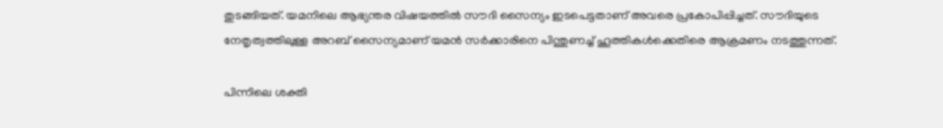തുടങ്ങിയത്. യമനിലെ ആഭ്യന്തര വിഷയത്തില്‍ സൗദി സൈന്യം ഇടപെട്ടതാണ് അവരെ പ്രകോപിപ്പിച്ചത്. സൗദിയുടെ നേതൃത്വത്തിലുള്ള അറബ് സൈന്യമാണ് യമന്‍ സര്‍ക്കാരിനെ പിന്തുണച്ച് ഹൂത്തികള്‍ക്കെതിരെ ആക്രമണം നടത്തുന്നത്.

പിന്നിലെ ശക്തി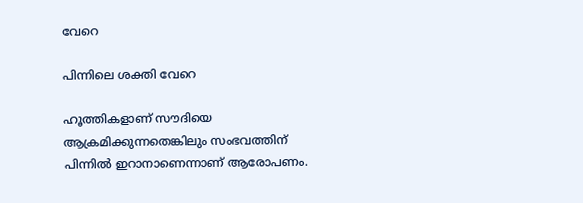വേറെ

പിന്നിലെ ശക്തി വേറെ

ഹൂത്തികളാണ് സൗദിയെ ആക്രമിക്കുന്നതെങ്കിലും സംഭവത്തിന് പിന്നില്‍ ഇറാനാണെന്നാണ് ആരോപണം.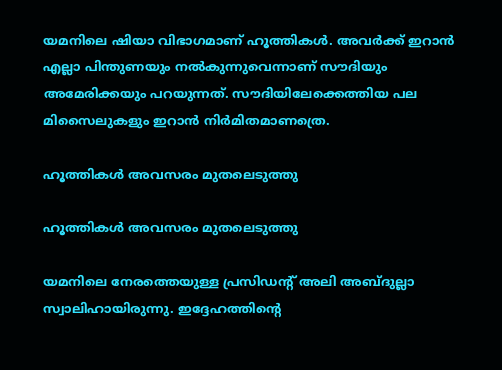യമനിലെ ഷിയാ വിഭാഗമാണ് ഹൂത്തികള്‍. അവര്‍ക്ക് ഇറാന്‍ എല്ലാ പിന്തുണയും നല്‍കുന്നുവെന്നാണ് സൗദിയും അമേരിക്കയും പറയുന്നത്. സൗദിയിലേക്കെത്തിയ പല മിസൈലുകളും ഇറാന്‍ നിര്‍മിതമാണത്രെ.

ഹൂത്തികള്‍ അവസരം മുതലെടുത്തു

ഹൂത്തികള്‍ അവസരം മുതലെടുത്തു

യമനിലെ നേരത്തെയുള്ള പ്രസിഡന്റ് അലി അബ്ദുല്ലാ സ്വാലിഹായിരുന്നു. ഇദ്ദേഹത്തിന്റെ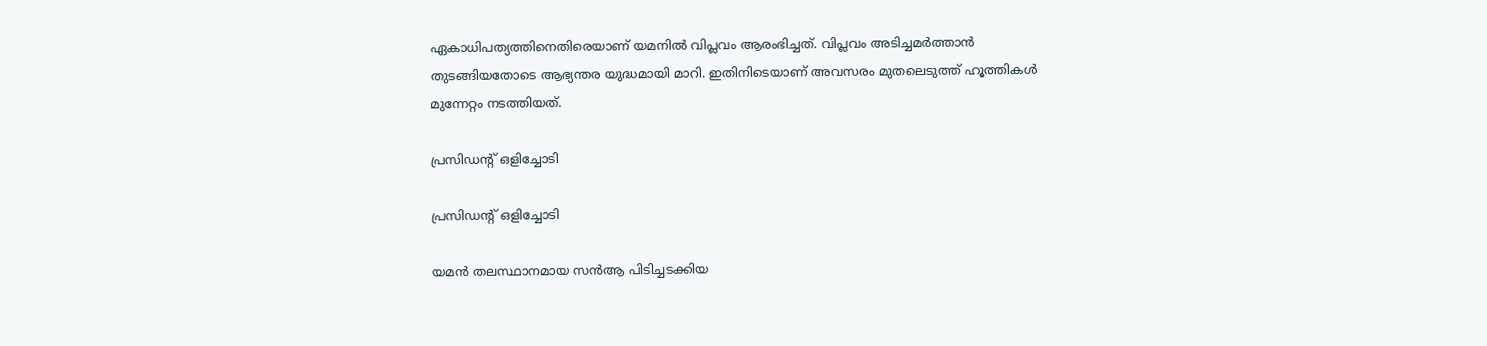ഏകാധിപത്യത്തിനെതിരെയാണ് യമനില്‍ വിപ്ലവം ആരംഭിച്ചത്. വിപ്ലവം അടിച്ചമര്‍ത്താന്‍ തുടങ്ങിയതോടെ ആഭ്യന്തര യുദ്ധമായി മാറി. ഇതിനിടെയാണ് അവസരം മുതലെടുത്ത് ഹൂത്തികള്‍ മുന്നേറ്റം നടത്തിയത്.

പ്രസിഡന്റ് ഒളിച്ചോടി

പ്രസിഡന്റ് ഒളിച്ചോടി

യമന്‍ തലസ്ഥാനമായ സന്‍ആ പിടിച്ചടക്കിയ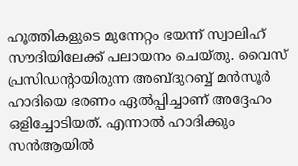ഹൂത്തികളുടെ മുന്നേറ്റം ഭയന്ന് സ്വാലിഹ് സൗദിയിലേക്ക് പലായനം ചെയ്തു. വൈസ് പ്രസിഡന്റായിരുന്ന അബ്ദുറബ്ബ് മന്‍സൂര്‍ ഹാദിയെ ഭരണം ഏല്‍പ്പിച്ചാണ് അദ്ദേഹം ഒളിച്ചോടിയത്. എന്നാല്‍ ഹാദിക്കും സന്‍ആയില്‍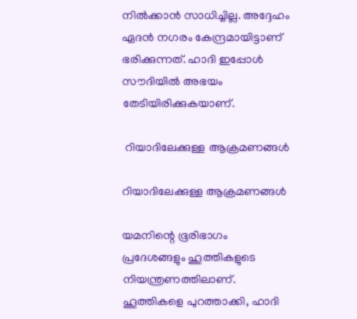നില്‍ക്കാന്‍ സാധിച്ചില്ല. അദ്ദേഹം ഏദന്‍ നഗരം കേന്ദ്രമായിട്ടാണ് ഭരിക്കുന്നത്. ഹാദി ഇപ്പോള്‍ സൗദിയില്‍ അഭയം തേടിയിരിക്കുകയാണ്.

 റിയാദിലേക്കുള്ള ആക്രമണങ്ങള്‍

റിയാദിലേക്കുള്ള ആക്രമണങ്ങള്‍

യമനിന്റെ ഭൂരിഭാഗം പ്രദേശങ്ങളും ഹൂത്തികളുടെ നിയന്ത്രണത്തിലാണ്. ഹൂത്തികളെ പുറത്താക്കി, ഹാദി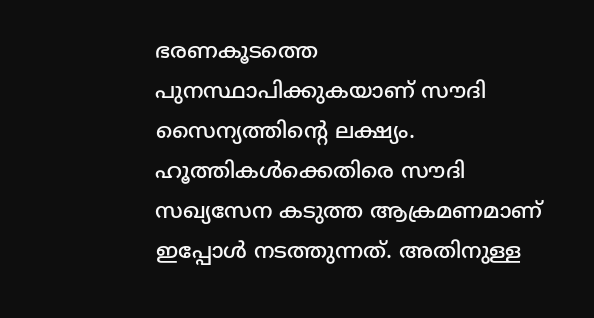ഭരണകൂടത്തെ പുനസ്ഥാപിക്കുകയാണ് സൗദി സൈന്യത്തിന്റെ ലക്ഷ്യം. ഹൂത്തികള്‍ക്കെതിരെ സൗദി സഖ്യസേന കടുത്ത ആക്രമണമാണ് ഇപ്പോള്‍ നടത്തുന്നത്. അതിനുള്ള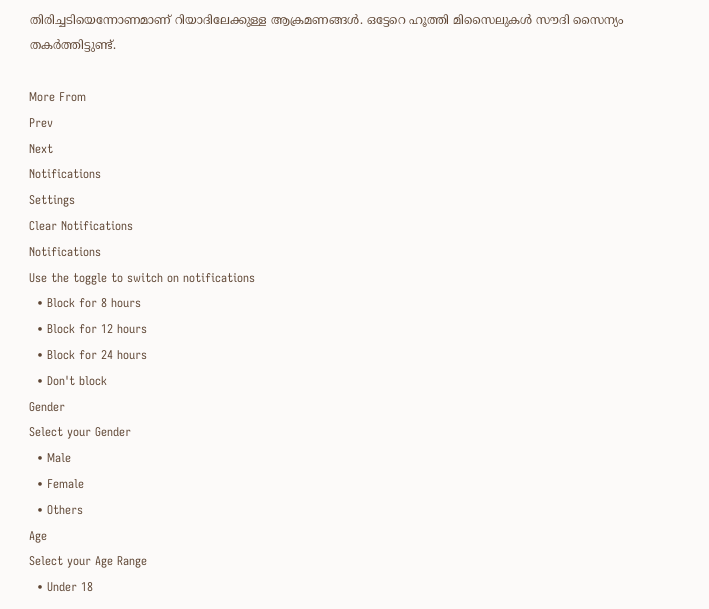തിരിച്ചടിയെന്നോണമാണ് റിയാദിലേക്കുള്ള ആക്രമണങ്ങള്‍. ഒട്ടേറെ ഹൂത്തി മിസൈലുകള്‍ സൗദി സൈന്യം തകര്‍ത്തിട്ടുണ്ട്.

More From
Prev
Next
Notifications
Settings
Clear Notifications
Notifications
Use the toggle to switch on notifications
  • Block for 8 hours
  • Block for 12 hours
  • Block for 24 hours
  • Don't block
Gender
Select your Gender
  • Male
  • Female
  • Others
Age
Select your Age Range
  • Under 18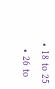• 18 to 25
  • 26 to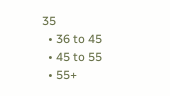35
  • 36 to 45
  • 45 to 55
  • 55+